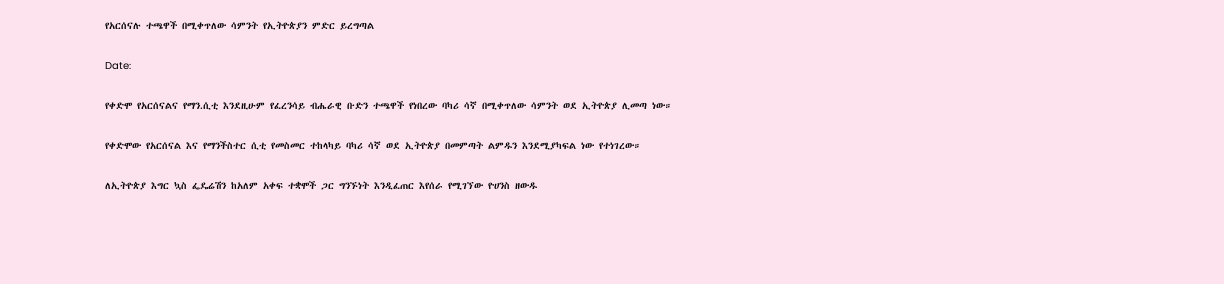የአርሰናሉ ተጫዋች በሚቀጥለው ሳምንት የኢትዮጵያን ምድር ይረግጣል

Date:

የቀድሞ የአርሰናልና የማን.ሲቲ እንደዚሁም የፈረንሳይ ብሔራዊ ቡድን ተጫዋች የነበረው ባካሪ ሳኛ በሚቀጥለው ሳምንት ወደ ኢትዮጵያ ሊመጣ ነው።

የቀድሞው የአርሰናል እና የማንችስተር ሲቲ የመስመር ተከላካይ ባካሪ ሳኛ ወደ ኢትዮጵያ በመምጣት ልምዱን እንደሚያካፍል ነው የተነገረው።

ለኢትዮጵያ እግር ኳስ ፌዴሬሽን ከአለም አቀፍ ተቋሞች ጋር ግንኙነት እንዲፈጠር እየሰራ የሚገኘው ዮሀንስ ዘውዱ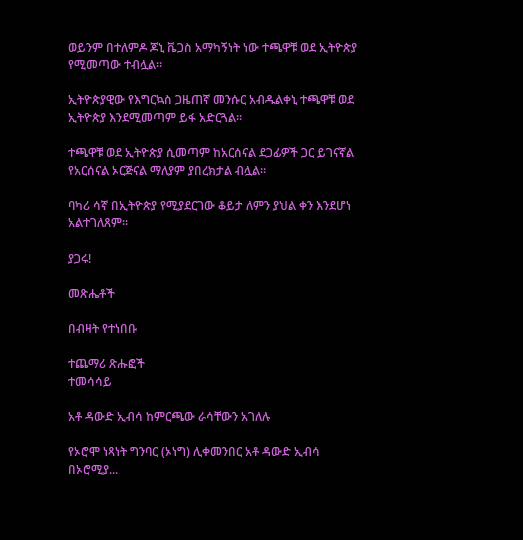ወይንም በተለምዶ ጆኒ ቬጋስ አማካኝነት ነው ተጫዋቹ ወደ ኢትዮጵያ የሚመጣው ተብሏል።

ኢትዮጵያዊው የእግርኳስ ጋዜጠኛ መንሱር አብዱልቀኒ ተጫዋቹ ወደ ኢትዮጵያ እንደሚመጣም ይፋ አድርጓል።

ተጫዋቹ ወደ ኢትዮጵያ ሲመጣም ከአርሰናል ደጋፊዎች ጋር ይገናኛል የአርሰናል ኦርጅናል ማለያም ያበረክታል ብሏል።

ባካሪ ሳኛ በኢትዮጵያ የሚያደርገው ቆይታ ለምን ያህል ቀን እንደሆነ አልተገለጸም።

ያጋሩ!

መጽሔቶች

በብዛት የተነበቡ

ተጨማሪ ጽሑፎች
ተመሳሳይ

አቶ ዳውድ ኢብሳ ከምርጫው ራሳቸውን አገለሉ

የኦሮሞ ነጻነት ግንባር (ኦነግ) ሊቀመንበር አቶ ዳውድ ኢብሳ በኦሮሚያ...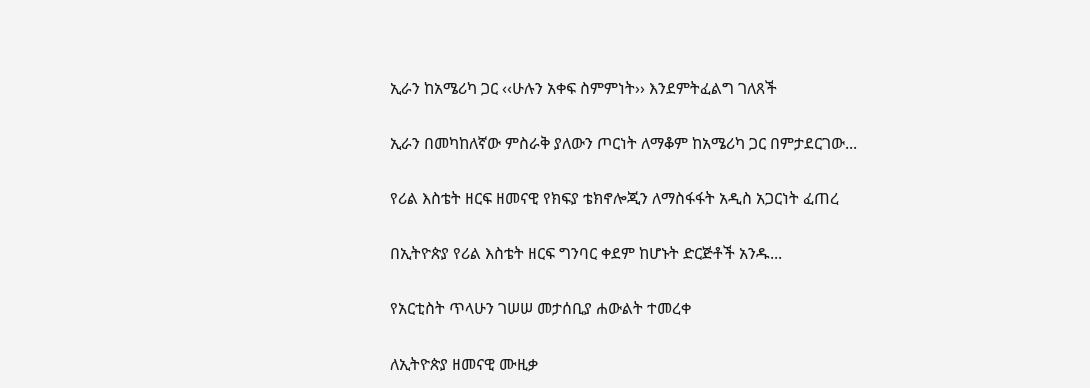ኢራን ከአሜሪካ ጋር ‹‹ሁሉን አቀፍ ስምምነት›› እንደምትፈልግ ገለጸች

ኢራን በመካከለኛው ምስራቅ ያለውን ጦርነት ለማቆም ከአሜሪካ ጋር በምታደርገው...

የሪል እስቴት ዘርፍ ዘመናዊ የክፍያ ቴክኖሎጂን ለማስፋፋት አዲስ አጋርነት ፈጠረ

በኢትዮጵያ የሪል እስቴት ዘርፍ ግንባር ቀደም ከሆኑት ድርጅቶች አንዱ...

የአርቲስት ጥላሁን ገሠሠ መታሰቢያ ሐውልት ተመረቀ

ለኢትዮጵያ ዘመናዊ ሙዚቃ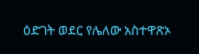ዕድገት ወደር የሌለው አስተዋጽኦ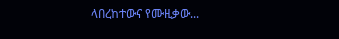ላበረከተውና የሙዚቃው...